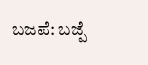ಬಜಪೆ: ಬಜ್ಪೆ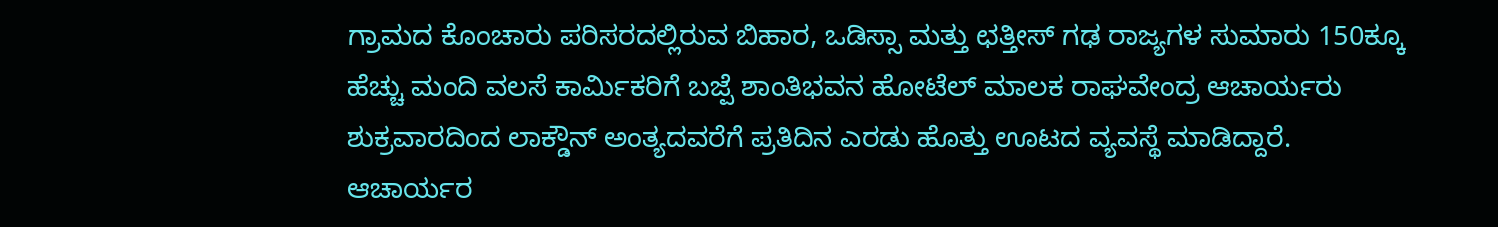ಗ್ರಾಮದ ಕೊಂಚಾರು ಪರಿಸರದಲ್ಲಿರುವ ಬಿಹಾರ, ಒಡಿಸ್ಸಾ ಮತ್ತು ಛತ್ತೀಸ್ ಗಢ ರಾಜ್ಯಗಳ ಸುಮಾರು 150ಕ್ಕೂ ಹೆಚ್ಚು ಮಂದಿ ವಲಸೆ ಕಾರ್ಮಿಕರಿಗೆ ಬಜ್ಪೆ ಶಾಂತಿಭವನ ಹೋಟೆಲ್ ಮಾಲಕ ರಾಘವೇಂದ್ರ ಆಚಾರ್ಯರು ಶುಕ್ರವಾರದಿಂದ ಲಾಕ್ಡೌನ್ ಅಂತ್ಯದವರೆಗೆ ಪ್ರತಿದಿನ ಎರಡು ಹೊತ್ತು ಊಟದ ವ್ಯವಸ್ಥೆ ಮಾಡಿದ್ದಾರೆ.
ಆಚಾರ್ಯರ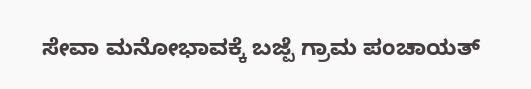ಸೇವಾ ಮನೋಭಾವಕ್ಕೆ ಬಜ್ಪೆ ಗ್ರಾಮ ಪಂಚಾಯತ್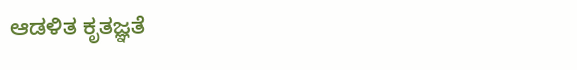ಆಡಳಿತ ಕೃತಜ್ಞತೆ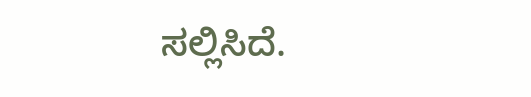ಸಲ್ಲಿಸಿದೆ.